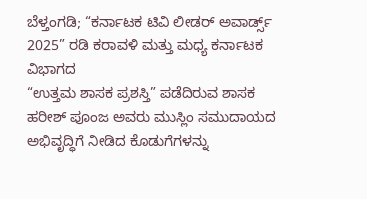ಬೆಳ್ತಂಗಡಿ; “ಕರ್ನಾಟಕ ಟಿವಿ ಲೀಡರ್ ಅವಾರ್ಡ್ಸ್ 2025” ರಡಿ ಕರಾವಳಿ ಮತ್ತು ಮಧ್ಯ ಕರ್ನಾಟಕ ವಿಭಾಗದ
“ಉತ್ತಮ ಶಾಸಕ ಪ್ರಶಸ್ತಿ” ಪಡೆದಿರುವ ಶಾಸಕ ಹರೀಶ್ ಪೂಂಜ ಅವರು ಮುಸ್ಲಿಂ ಸಮುದಾಯದ ಅಭಿವೃದ್ಧಿಗೆ ನೀಡಿದ ಕೊಡುಗೆಗಳನ್ನು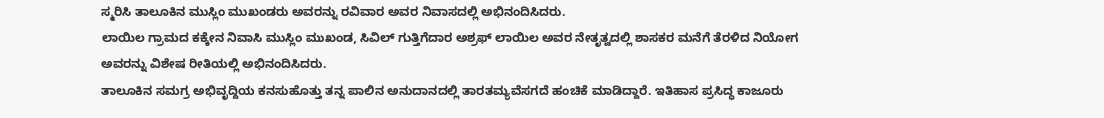ಸ್ಮರಿಸಿ ತಾಲೂಕಿನ ಮುಸ್ಲಿಂ ಮುಖಂಡರು ಅವರನ್ನು ರವಿವಾರ ಅವರ ನಿವಾಸದಲ್ಲಿ ಅಭಿನಂದಿಸಿದರು.
ಲಾಯಿಲ ಗ್ರಾಮದ ಕಕ್ಕೇನ ನಿವಾಸಿ ಮುಸ್ಲಿಂ ಮುಖಂಡ, ಸಿವಿಲ್ ಗುತ್ತಿಗೆದಾರ ಅಶ್ರಫ್ ಲಾಯಿಲ ಅವರ ನೇತೃತ್ವದಲ್ಲಿ ಶಾಸಕರ ಮನೆಗೆ ತೆರಳಿದ ನಿಯೋಗ ಅವರನ್ನು ವಿಶೇಷ ರೀತಿಯಲ್ಲಿ ಅಭಿನಂದಿಸಿದರು.
ತಾಲೂಕಿನ ಸಮಗ್ರ ಅಭಿವೃದ್ದಿಯ ಕನಸುಹೊತ್ತು ತನ್ನ ಪಾಲಿನ ಅನುದಾನದಲ್ಲಿ ತಾರತಮ್ಯವೆಸಗದೆ ಹಂಚಿಕೆ ಮಾಡಿದ್ದಾರೆ. ಇತಿಹಾಸ ಪ್ರಸಿದ್ಧ ಕಾಜೂರು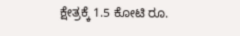ಕ್ಷೇತ್ರಕ್ಕೆ 1.5 ಕೋಟಿ ರೂ.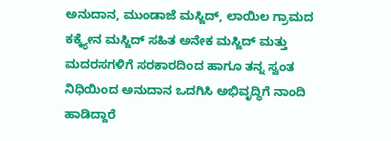ಅನುದಾನ, ಮುಂಡಾಜೆ ಮಸ್ಜಿದ್, ಲಾಯಿಲ ಗ್ರಾಮದ ಕಕ್ಕ್ಯೇನ ಮಸ್ಜಿದ್ ಸಹಿತ ಅನೇಕ ಮಸ್ಜಿದ್ ಮತ್ತು ಮದರಸಗಳಿಗೆ ಸರಕಾರದಿಂದ ಹಾಗೂ ತನ್ನ ಸ್ವಂತ ನಿಧಿಯಿಂದ ಅನುದಾನ ಒದಗಿಸಿ ಅಭಿವೃದ್ಧಿಗೆ ನಾಂದಿ ಹಾಡಿದ್ದಾರೆ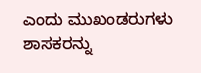ಎಂದು ಮುಖಂಡರುಗಳು ಶಾಸಕರನ್ನು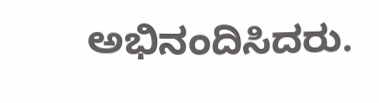ಅಭಿನಂದಿಸಿದರು.